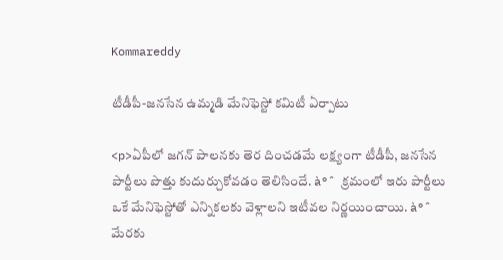Kommareddy

టీడీపీ-జనసేన ఉమ్మడి మేనిఫెస్టో కమిటీ ఏర్పాటు

<p>ఏపీలో జగన్ పాలనకు తెర దించడమే లక్ష్యంగా టీడీపీ, జనసేన పార్టీలు పొత్తు కుదుర్చుకోవడం తెలిసిందే. à°ˆ క్రమంలో ఇరు పార్టీలు ఒకే మేనిఫెస్టోతో ఎన్నికలకు వెళ్లాలని ఇటీవల నిర్ణయించాయి. à°ˆ మేరకు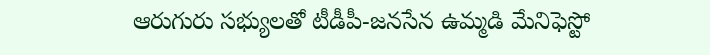ఆరుగురు సభ్యులతో టీడీపీ-జనసేన ఉమ్మడి మేనిఫెస్టో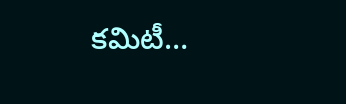కమిటీ…